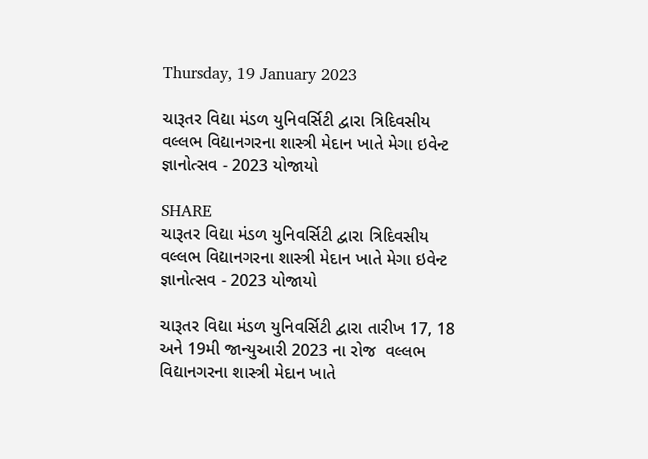Thursday, 19 January 2023

ચારૂતર વિદ્યા મંડળ યુનિવર્સિટી દ્વારા ત્રિદિવસીય વલ્લભ વિદ્યાનગરના શાસ્ત્રી મેદાન ખાતે મેગા ઇવેન્ટ જ્ઞાનોત્સવ - 2023 યોજાયો

SHARE
ચારૂતર વિદ્યા મંડળ યુનિવર્સિટી દ્વારા ત્રિદિવસીય વલ્લભ વિદ્યાનગરના શાસ્ત્રી મેદાન ખાતે મેગા ઇવેન્ટ જ્ઞાનોત્સવ - 2023 યોજાયો

ચારૂતર વિદ્યા મંડળ યુનિવર્સિટી દ્વારા તારીખ 17, 18 અને 19મી જાન્યુઆરી 2023 ના રોજ  વલ્લભ વિદ્યાનગરના શાસ્ત્રી મેદાન ખાતે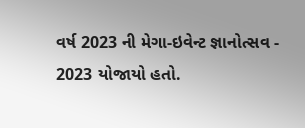વર્ષ 2023 ની મેગા-ઇવેન્ટ જ્ઞાનોત્સવ - 2023 યોજાયો હતો.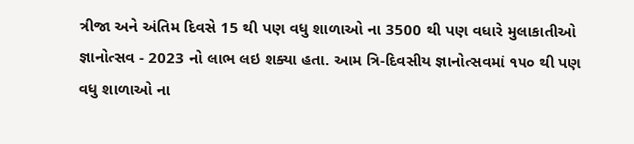ત્રીજા અને અંતિમ દિવસે 15 થી પણ વધુ શાળાઓ ના 3500 થી પણ વધારે મુલાકાતીઓ જ્ઞાનોત્સવ - 2023 નો લાભ લઇ શક્યા હતા. આમ ત્રિ-દિવસીય જ્ઞાનોત્સવમાં ૧૫૦ થી પણ વધુ શાળાઓ ના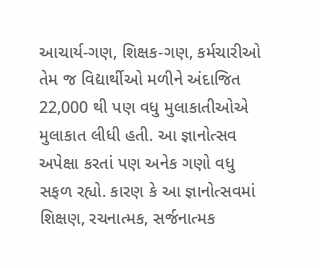આચાર્ય-ગણ, શિક્ષક-ગણ, કર્મચારીઓ તેમ જ વિદ્યાર્થીઓ મળીને અંદાજિત 22,000 થી પણ વધુ મુલાકાતીઓએ મુલાકાત લીધી હતી. આ જ્ઞાનોત્સવ અપેક્ષા કરતાં પણ અનેક ગણો વધુ સફળ રહ્યો. કારણ કે આ જ્ઞાનોત્સવમાં શિક્ષણ, રચનાત્મક, સર્જનાત્મક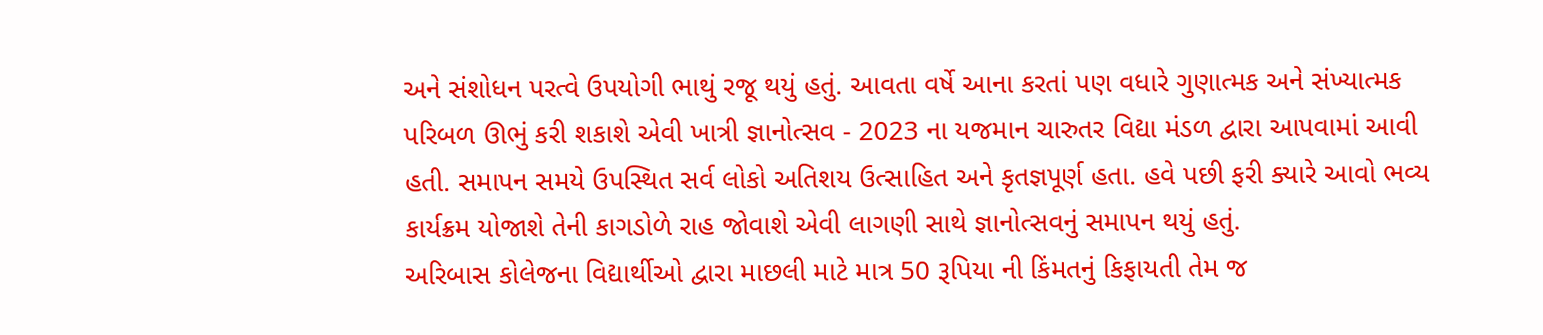અને સંશોધન પરત્વે ઉપયોગી ભાથું રજૂ થયું હતું. આવતા વર્ષે આના કરતાં પણ વધારે ગુણાત્મક અને સંખ્યાત્મક પરિબળ ઊભું કરી શકાશે એવી ખાત્રી જ્ઞાનોત્સવ - 2023 ના યજમાન ચારુતર વિદ્યા મંડળ દ્વારા આપવામાં આવી હતી. સમાપન સમયે ઉપસ્થિત સર્વ લોકો અતિશય ઉત્સાહિત અને કૃતજ્ઞપૂર્ણ હતા. હવે પછી ફરી ક્યારે આવો ભવ્ય કાર્યક્રમ યોજાશે તેની કાગડોળે રાહ જોવાશે એવી લાગણી સાથે જ્ઞાનોત્સવનું સમાપન થયું હતું.
અરિબાસ કોલેજના વિદ્યાર્થીઓ દ્વારા માછલી માટે માત્ર 50 રૂપિયા ની કિંમતનું કિફાયતી તેમ જ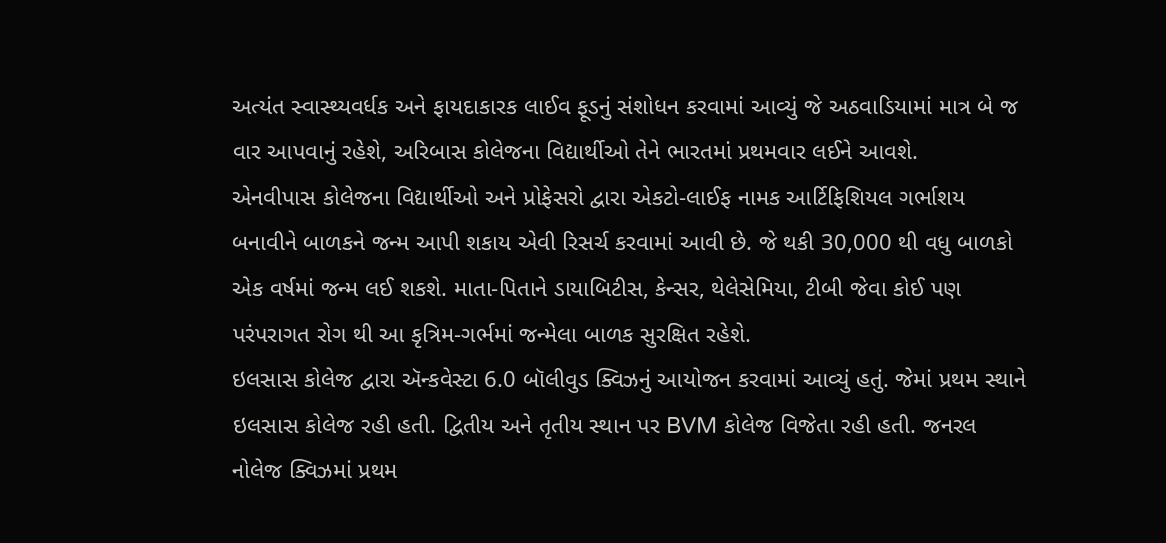અત્યંત સ્વાસ્થ્યવર્ધક અને ફાયદાકારક લાઈવ ફૂડનું સંશોધન કરવામાં આવ્યું જે અઠવાડિયામાં માત્ર બે જ વાર આપવાનું રહેશે, અરિબાસ કોલેજના વિદ્યાર્થીઓ તેને ભારતમાં પ્રથમવાર લઈને આવશે.
એનવીપાસ કોલેજના વિદ્યાર્થીઓ અને પ્રોફેસરો દ્વારા એકટો-લાઈફ નામક આર્ટિફિશિયલ ગર્ભાશય બનાવીને બાળકને જન્મ આપી શકાય એવી રિસર્ચ કરવામાં આવી છે. જે થકી 30,000 થી વધુ બાળકો એક વર્ષમાં જન્મ લઈ શકશે. માતા-પિતાને ડાયાબિટીસ, કેન્સર, થેલેસેમિયા, ટીબી જેવા કોઈ પણ પરંપરાગત રોગ થી આ કૃત્રિમ-ગર્ભમાં જન્મેલા બાળક સુરક્ષિત રહેશે.
ઇલસાસ કોલેજ દ્વારા ઍન્કવેસ્ટા 6.0 બૉલીવુડ ક્વિઝનું આયોજન કરવામાં આવ્યું હતું. જેમાં પ્રથમ સ્થાને ઇલસાસ કોલેજ રહી હતી. દ્વિતીય અને તૃતીય સ્થાન પર BVM કોલેજ વિજેતા રહી હતી. જનરલ નોલેજ ક્વિઝમાં પ્રથમ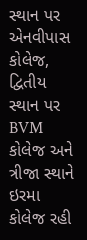સ્થાન પર એનવીપાસ કોલેજ, દ્વિતીય સ્થાન પર BVM કોલેજ અને ત્રીજા સ્થાને ઇરમા કોલેજ રહી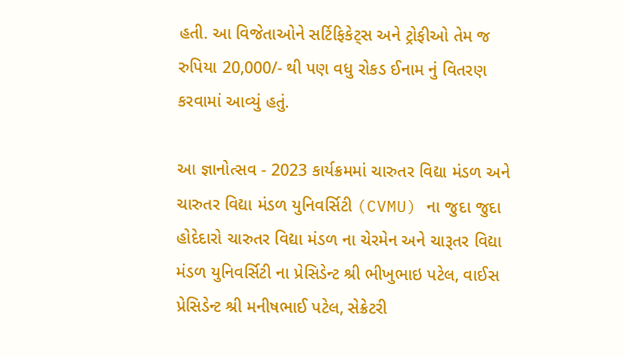હતી. આ વિજેતાઓને સર્ટિફિકેટ્સ અને ટ્રોફીઓ તેમ જ રુપિયા 20,000/- થી પણ વધુ રોકડ ઈનામ નું વિતરણ કરવામાં આવ્યું હતું.

આ જ્ઞાનોત્સવ - 2023 કાર્યક્રમમાં ચારુતર વિદ્યા મંડળ અને ચારુતર વિદ્યા મંડળ યુનિવર્સિટી (CVMU) ના જુદા જુદા હોદેદારો ચારુતર વિદ્યા મંડળ ના ચેરમેન અને ચારૂતર વિદ્યા મંડળ યુનિવર્સિટી ના પ્રેસિડેન્ટ શ્રી ભીખુભાઇ પટેલ, વાઈસ પ્રેસિડેન્ટ શ્રી મનીષભાઈ પટેલ, સેક્રેટરી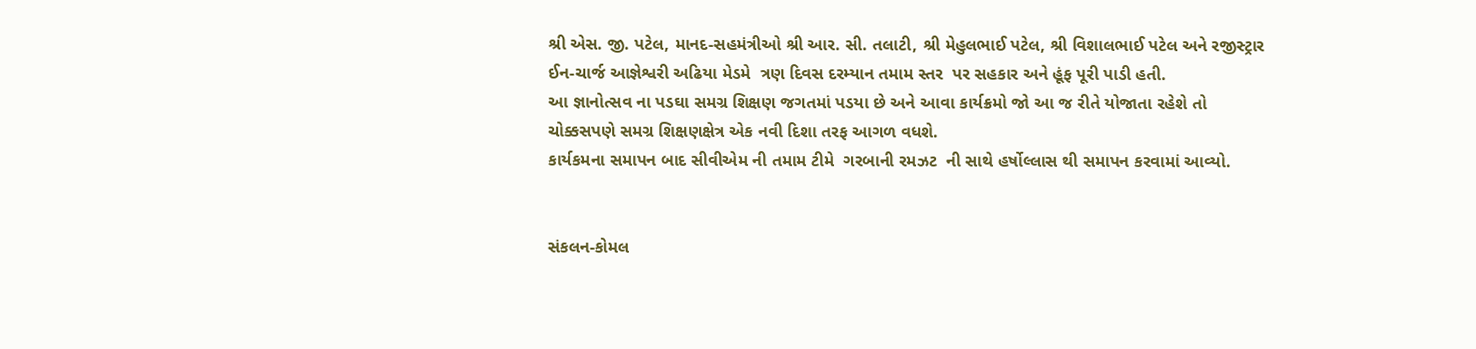શ્રી એસ. જી. પટેલ, માનદ-સહમંત્રીઓ શ્રી આર. સી. તલાટી, શ્રી મેહુલભાઈ પટેલ, શ્રી વિશાલભાઈ પટેલ અને રજીસ્ટ્રાર ઈન-ચાર્જ આજ્ઞેશ્વરી અઢિયા મેડમે  ત્રણ દિવસ દરમ્યાન તમામ સ્તર  પર સહકાર અને હૂંફ પૂરી પાડી હતી.
આ જ્ઞાનોત્સવ ના પડઘા સમગ્ર શિક્ષણ જગતમાં પડયા છે અને આવા કાર્યક્રમો જો આ જ રીતે યોજાતા રહેશે તો ચોક્કસપણે સમગ્ર શિક્ષણક્ષેત્ર એક નવી દિશા તરફ આગળ વધશે.
કાર્યકમના સમાપન બાદ સીવીએમ ની તમામ ટીમે  ગરબાની રમઝટ  ની સાથે હર્ષોલ્લાસ થી સમાપન કરવામાં આવ્યો.


સંકલન-કોમલ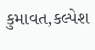કુમાવત,કલ્પેશ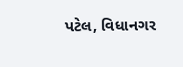પટેલ, વિધાનગર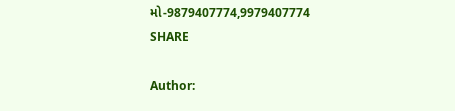મો-9879407774,9979407774
SHARE

Author: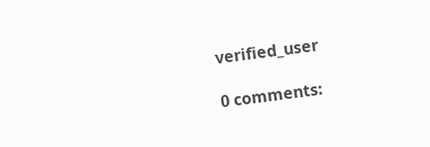verified_user

0 comments: